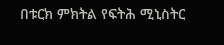በቱርክ ምክትል የፍትሕ ሚኒስትር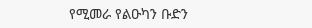የሚመራ የልዑካን ቡድን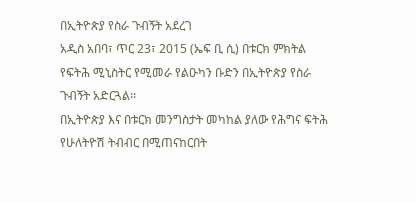በኢትዮጵያ የስራ ጉብኝት አደረገ
አዲስ አበባ፣ ጥር 23፣ 2015 (ኤፍ ቢ ሲ) በቱርክ ምክትል የፍትሕ ሚኒስትር የሚመራ የልዑካን ቡድን በኢትዮጵያ የስራ ጉብኝት አድርጓል፡፡
በኢትዮጵያ እና በቱርክ መንግስታት መካከል ያለው የሕግና ፍትሕ የሁለትዮሽ ትብብር በሚጠናከርበት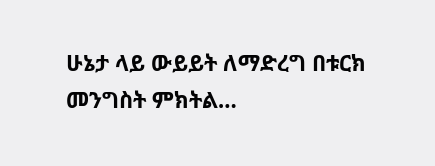ሁኔታ ላይ ውይይት ለማድረግ በቱርክ መንግስት ምክትል…